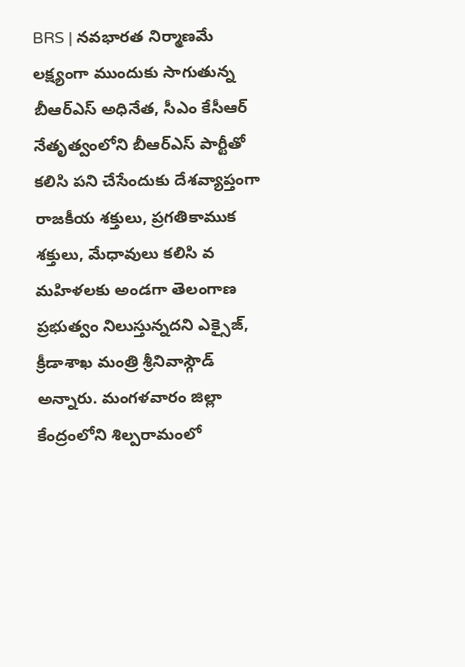BRS | నవభారత నిర్మాణమే లక్ష్యంగా ముందుకు సాగుతున్న బీఆర్ఎస్ అధినేత, సీఎం కేసీఆర్ నేతృత్వంలోని బీఆర్ఎస్ పార్టీతో కలిసి పని చేసేందుకు దేశవ్యాప్తంగా రాజకీయ శక్తులు, ప్రగతికాముక శక్తులు, మేధావులు కలిసి వ
మహిళలకు అండగా తెలంగాణ ప్రభుత్వం నిలుస్తున్నదని ఎక్సైజ్, క్రీడాశాఖ మంత్రి శ్రీనివాస్గౌడ్ అన్నారు. మంగళవారం జిల్లా కేంద్రంలోని శిల్పరామంలో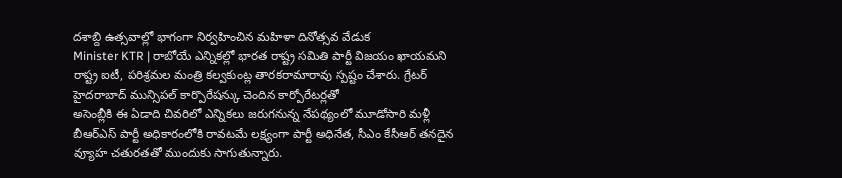దశాబ్ది ఉత్సవాల్లో భాగంగా నిర్వహించిన మహిళా దినోత్సవ వేడుక
Minister KTR | రాబోయే ఎన్నికల్లో భారత రాష్ట్ర సమితి పార్టీ విజయం ఖాయమని రాష్ట్ర ఐటీ, పరిశ్రమల మంత్రి కల్వకుంట్ల తారకరామారావు స్పష్టం చేశారు. గ్రేటర్ హైదరాబాద్ మున్సిపల్ కార్పొరేషన్కు చెందిన కార్పోరేటర్లతో
అసెంబ్లీకి ఈ ఏడాది చివరిలో ఎన్నికలు జరుగనున్న నేపథ్యంలో మూడోసారి మళ్లీ బీఆర్ఎస్ పార్టీ అధికారంలోకి రావటమే లక్ష్యంగా పార్టీ అధినేత, సీఎం కేసీఆర్ తనదైన వ్యూహ చతురతతో ముందుకు సాగుతున్నారు.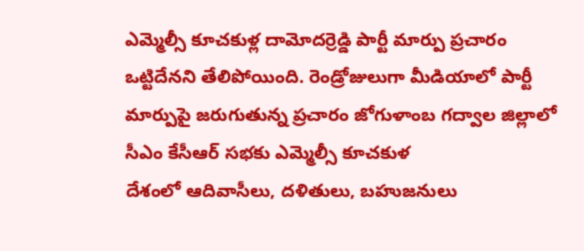ఎమ్మెల్సీ కూచకుళ్ల దామోదర్రెడ్డి పార్టీ మార్పు ప్రచారం ఒట్టిదేనని తేలిపోయింది. రెండ్రోజులుగా మీడియాలో పార్టీ మార్పుపై జరుగుతున్న ప్రచారం జోగుళాంబ గద్వాల జిల్లాలో సీఎం కేసీఆర్ సభకు ఎమ్మెల్సీ కూచకుళ
దేశంలో ఆదివాసీలు, దళితులు, బహుజనులు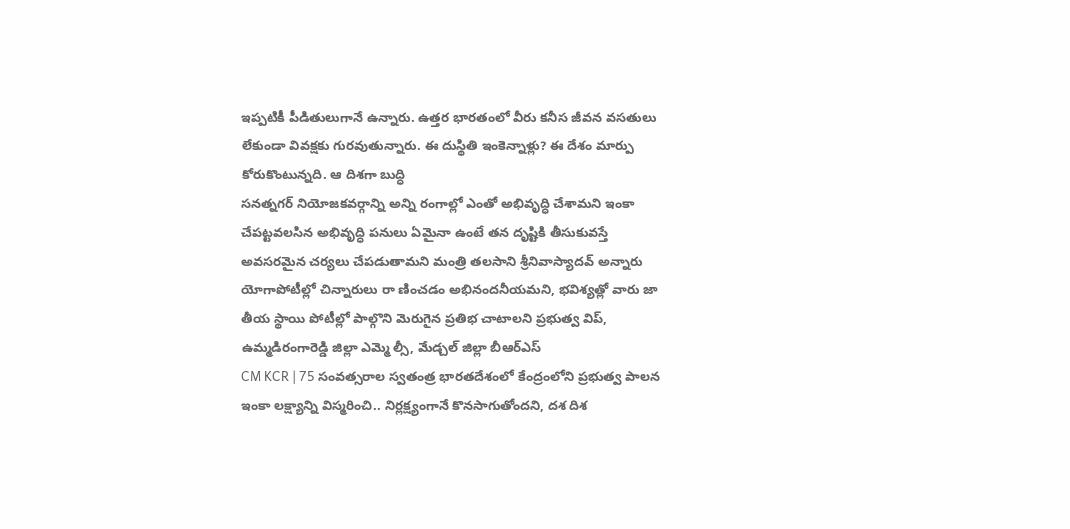ఇప్పటికీ పీడితులుగానే ఉన్నారు. ఉత్తర భారతంలో వీరు కనీస జీవన వసతులు లేకుండా వివక్షకు గురవుతున్నారు. ఈ దుస్థితి ఇంకెన్నాళ్లు? ఈ దేశం మార్పు కోరుకొంటున్నది. ఆ దిశగా బుద్ధి
సనత్నగర్ నియోజకవర్గాన్ని అన్ని రంగాల్లో ఎంతో అభివృద్ధి చేశామని ఇంకా చేపట్టవలసిన అభివృద్ధి పనులు ఏమైనా ఉంటే తన దృష్టికి తీసుకువస్తే అవసరమైన చర్యలు చేపడుతామని మంత్రి తలసాని శ్రీనివాస్యాదవ్ అన్నారు
యోగాపోటీల్లో చిన్నారులు రా ణించడం అభినందనీయమని, భవిశ్యత్లో వారు జా తీయ స్థాయి పోటీల్లో పాల్గొని మెరుగైన ప్రతిభ చాటాలని ప్రభుత్వ విప్, ఉమ్మడిరంగారెడ్డి జిల్లా ఎమ్మె ల్సీ, మేడ్చల్ జిల్లా బీఆర్ఎస్
CM KCR | 75 సంవత్సరాల స్వతంత్ర భారతదేశంలో కేంద్రంలోని ప్రభుత్వ పాలన ఇంకా లక్ష్యాన్ని విస్మరించి.. నిర్లక్ష్యంగానే కొనసాగుతోందని, దశ దిశ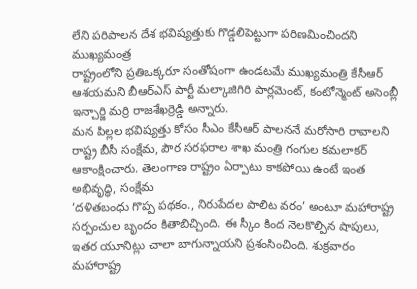లేని పరిపాలన దేశ భవిష్యత్తుకు గొడ్డలిపెట్టుగా పరిణమించిందని ముఖ్యమంత్ర
రాష్ట్రంలోని ప్రతిఒక్కరూ సంతోషంగా ఉండటమే ముఖ్యమంత్రి కేసీఆర్ ఆశయమని బీఆర్ఎస్ పార్టీ మల్కాజిగిరి పార్లమెంట్, కంటోన్మెంట్ అసెంబ్లీ ఇన్చార్జి మర్రి రాజశేఖర్రెడ్డి అన్నారు.
మన పిల్లల భవిష్యత్తు కోసం సీఎం కేసీఆర్ పాలననే మరోసారి రావాలని రాష్ట్ర బీసీ సంక్షేమ, పౌర సరఫరాల శాఖ మంత్రి గంగుల కమలాకర్ ఆకాంక్షించారు. తెలంగాణ రాష్ట్రం ఏర్పాటు కాకపోయి ఉంటే ఇంత అభివృద్ధి, సంక్షేమ
‘దళితబంధు గొప్ప పథకం., నిరుపేదల పాలిట వరం’ అంటూ మహారాష్ట్ర సర్పంచుల బృందం కితాబిచ్చింది. ఈ స్కీం కింద నెలకొల్పిన షాపులు, ఇతర యూనిట్లు చాలా బాగున్నాయని ప్రశంసించింది. శుక్రవారం మహారాష్ట్ర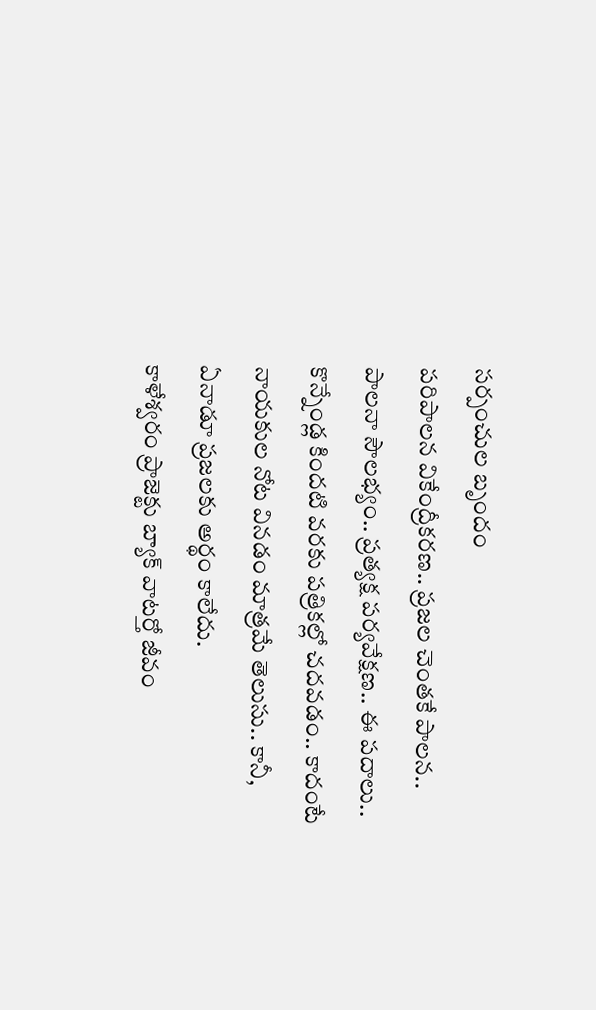సర్పంచుల బృందం
పరిపాలన వికేంద్రీకరణ.. ప్రజల చెంతకే పాలన.. పాలనా సౌలభ్యం.. ప్రత్యక్ష పర్యవేక్షణ.. ఈ పదాలు.. కొన్నేండ్ల కిందటి వరకు పత్రికల్లో చదవడం.. కాదంటే నాయకుల నోట వినడం మాత్రమే తెలుసు.. కానీ, ఏనాడూ ప్రజలకు అర్థం కాలేదు.
కాళేశ్వరం ప్రాజెక్టు బ్యాక్ వాటర్తో జీవం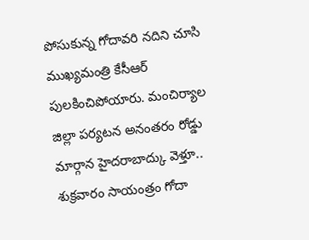పోసుకున్న గోదావరి నదిని చూసి ముఖ్యమంత్రి కేసీఆర్ పులకించిపోయారు. మంచిర్యాల జిల్లా పర్యటన అనంతరం రోడ్డు మార్గాన హైదరాబాద్కు వెళ్తూ.. శుక్రవారం సాయంత్రం గోదా